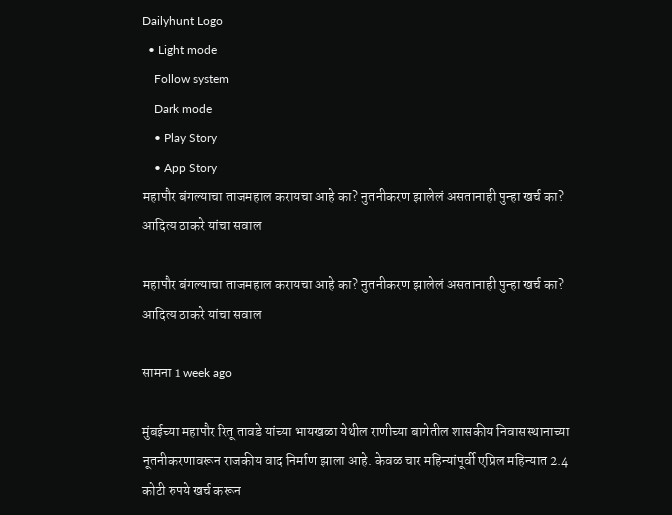Dailyhunt Logo
  • Light mode
    Follow system
    Dark mode
    • Play Story
    • App Story
महापौर बंगल्याचा ताजमहाल करायचा आहे का? नुतनीकरण झालेलं असतानाही पुन्हा खर्च का? आदित्य ठाकरे यांचा सवाल

महापौर बंगल्याचा ताजमहाल करायचा आहे का? नुतनीकरण झालेलं असतानाही पुन्हा खर्च का? आदित्य ठाकरे यांचा सवाल

सामना 1 week ago

मुंबईच्या महापौर रितू तावडे यांच्या भायखळा येथील राणीच्या बागेतील शासकीय निवासस्थानाच्या नूतनीकरणावरून राजकीय वाद निर्माण झाला आहे. केवळ चार महिन्यांपूर्वी एप्रिल महिन्यात 2.4 कोटी रुपये खर्च करून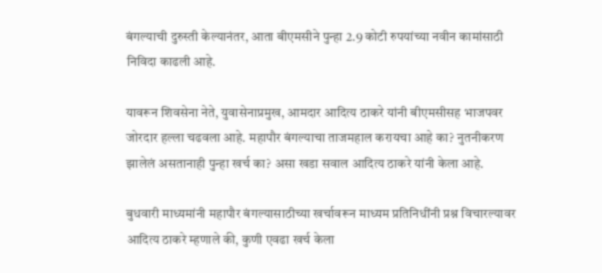बंगल्याची दुरुस्ती केल्यानंतर, आता बीएमसीने पुन्हा 2.9 कोटी रुपयांच्या नवीन कामांसाठी निविदा काढली आहे.

यावरून शिवसेना नेते, युवासेनाप्रमुख, आमदार आदित्य ठाकरे यांनी बीएमसीसह भाजपवर जोरदार हल्ला चढवला आहे. महापौर बंगल्याचा ताजमहाल करायचा आहे का? नुतनीकरण झालेलं असतानाही पुन्हा खर्च का? असा खडा सवाल आदित्य ठाकरे यांनी केला आहे.

बुधवारी माध्यमांनी महापौर बंगल्यासाठीच्या खर्चावरून माध्यम प्रतिनिधींनी प्रश्न विचारल्यावर आदित्य ठाकरे म्हणाले की, कुणी एवढा खर्च केला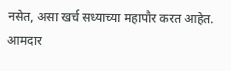नसेत, असा खर्च सध्याच्या महापौर करत आहेत. आमदार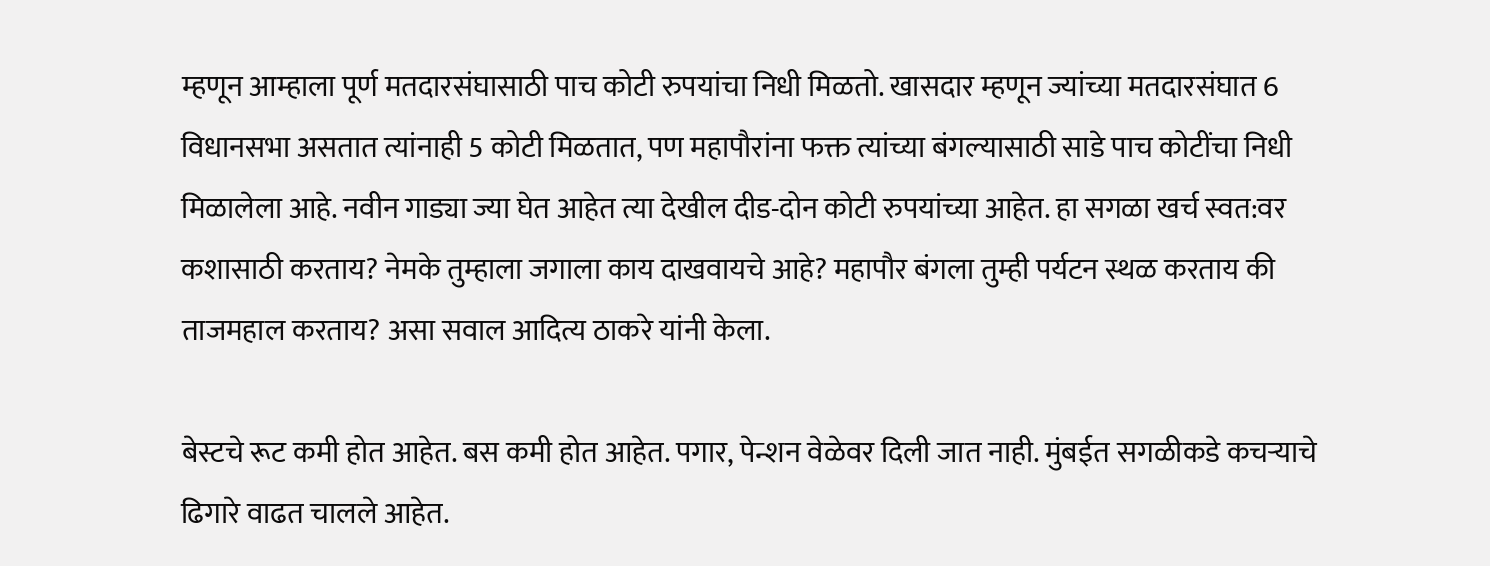म्हणून आम्हाला पूर्ण मतदारसंघासाठी पाच कोटी रुपयांचा निधी मिळतो. खासदार म्हणून ज्यांच्या मतदारसंघात 6 विधानसभा असतात त्यांनाही 5 कोटी मिळतात, पण महापौरांना फक्त त्यांच्या बंगल्यासाठी साडे पाच कोटींचा निधी मिळालेला आहे. नवीन गाड्या ज्या घेत आहेत त्या देखील दीड-दोन कोटी रुपयांच्या आहेत. हा सगळा खर्च स्वत:वर कशासाठी करताय? नेमके तुम्हाला जगाला काय दाखवायचे आहे? महापौर बंगला तुम्ही पर्यटन स्थळ करताय की ताजमहाल करताय? असा सवाल आदित्य ठाकरे यांनी केला.

बेस्टचे रूट कमी होत आहेत. बस कमी होत आहेत. पगार, पेन्शन वेळेवर दिली जात नाही. मुंबईत सगळीकडे कचऱ्याचे ढिगारे वाढत चालले आहेत.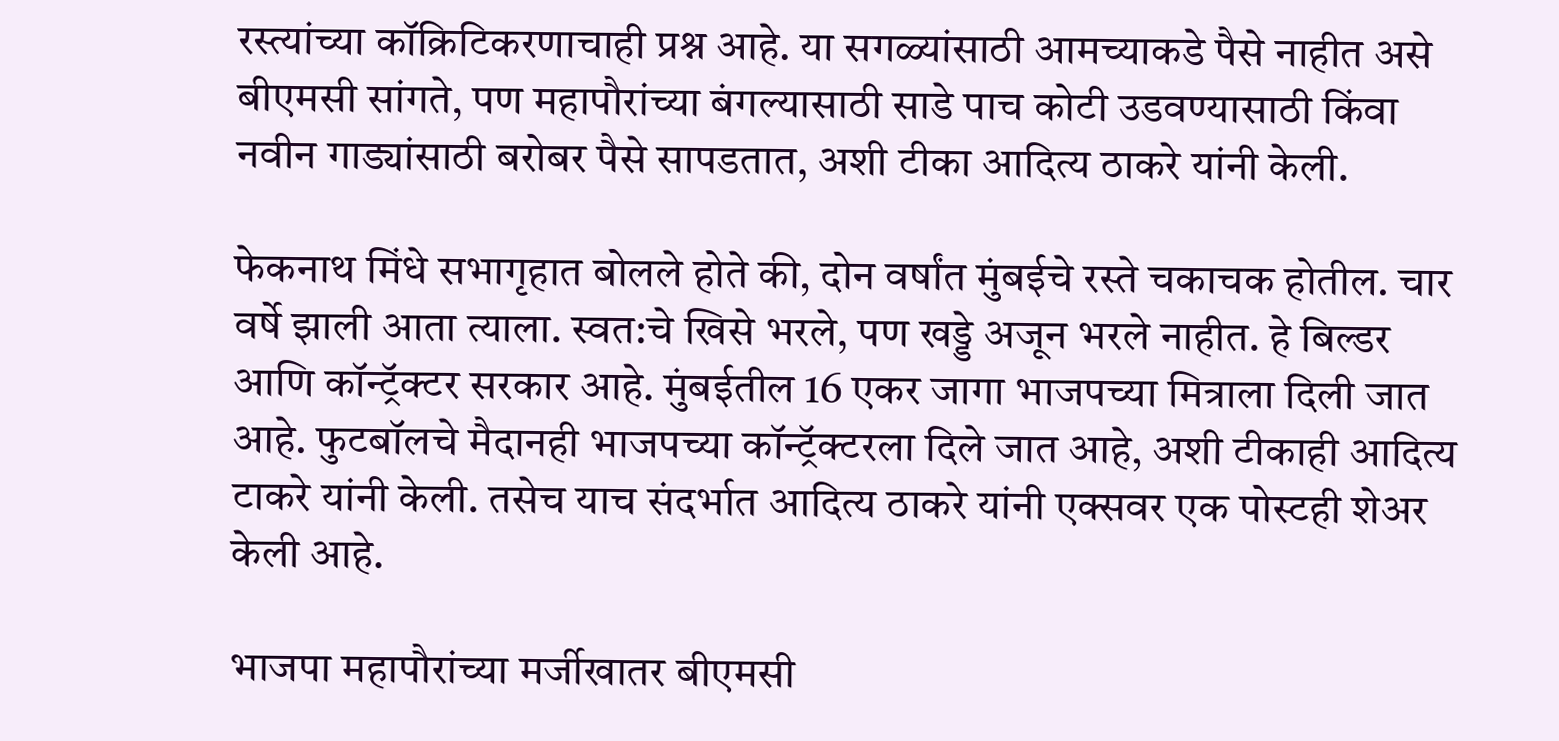रस्त्यांच्या कॉक्रिटिकरणाचाही प्रश्न आहे. या सगळ्यांसाठी आमच्याकडे पैसे नाहीत असे बीएमसी सांगते, पण महापौरांच्या बंगल्यासाठी साडे पाच कोटी उडवण्यासाठी किंवा नवीन गाड्यांसाठी बरोबर पैसे सापडतात, अशी टीका आदित्य ठाकरे यांनी केली.

फेकनाथ मिंधे सभागृहात बोलले होते की, दोन वर्षांत मुंबईचे रस्ते चकाचक होतील. चार वर्षे झाली आता त्याला. स्वत:चे खिसे भरले, पण खड्डे अजून भरले नाहीत. हे बिल्डर आणि कॉन्ट्रॅक्टर सरकार आहे. मुंबईतील 16 एकर जागा भाजपच्या मित्राला दिली जात आहे. फुटबॉलचे मैदानही भाजपच्या कॉन्ट्रॅक्टरला दिले जात आहे, अशी टीकाही आदित्य टाकरे यांनी केली. तसेच याच संदर्भात आदित्य ठाकरे यांनी एक्सवर एक पोस्टही शेअर केली आहे.

भाजपा महापौरांच्या मर्जीखातर बीएमसी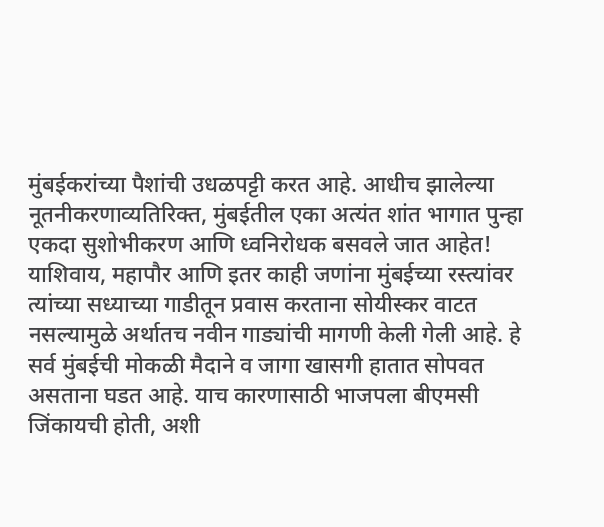मुंबईकरांच्या पैशांची उधळपट्टी करत आहे. आधीच झालेल्या नूतनीकरणाव्यतिरिक्त, मुंबईतील एका अत्यंत शांत भागात पुन्हा एकदा सुशोभीकरण आणि ध्वनिरोधक बसवले जात आहेत! याशिवाय, महापौर आणि इतर काही जणांना मुंबईच्या रस्त्यांवर त्यांच्या सध्याच्या गाडीतून प्रवास करताना सोयीस्कर वाटत नसल्यामुळे अर्थातच नवीन गाड्यांची मागणी केली गेली आहे. हे सर्व मुंबईची मोकळी मैदाने व जागा खासगी हातात सोपवत असताना घडत आहे. याच कारणासाठी भाजपला बीएमसी जिंकायची होती, अशी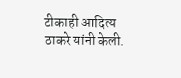टीकाही आदित्य ठाकरे यांनी केली.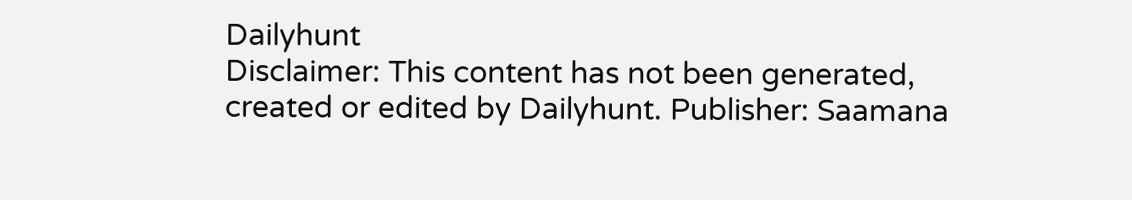Dailyhunt
Disclaimer: This content has not been generated, created or edited by Dailyhunt. Publisher: Saamana